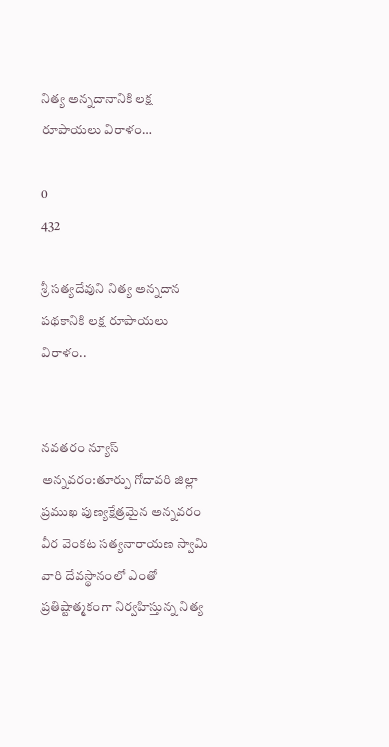నిత్య అన్నదానానికి లక్ష రూపాయలు విరాళం…

0
432

శ్రీ సత్యదేవుని నిత్య అన్నదాన పథకానికి లక్ష రూపాయలు విరాళం..


నవతరం న్యూస్ అన్నవరం:తూర్పు గోదావరి జిల్లా ప్రముఖ పుణ్యక్షేత్రమైన అన్నవరం వీర వెంకట సత్యనారాయణ స్వామి వారి దేవస్థానంలో ఎంతో ప్రతిష్టాత్మకంగా నిర్వహిస్తున్న నిత్య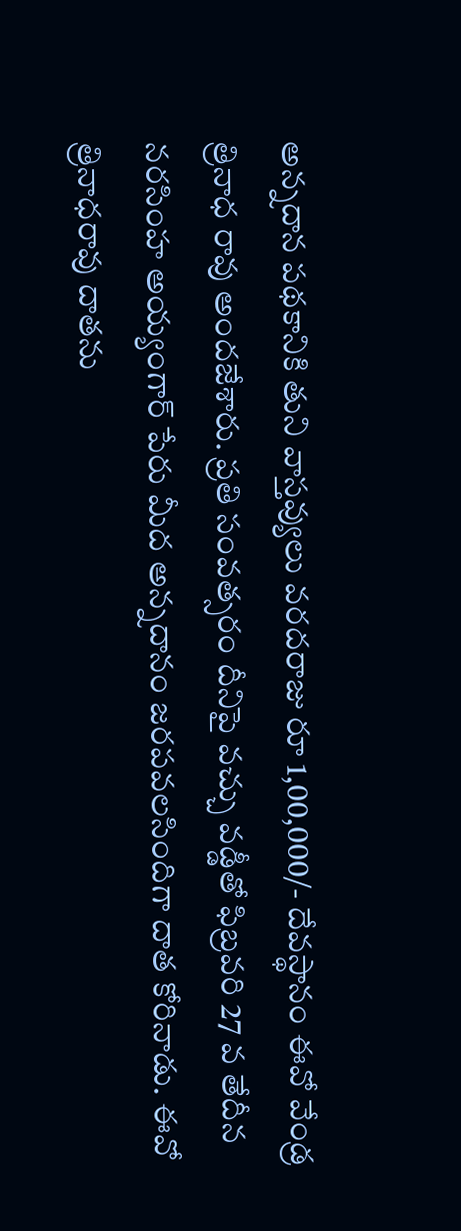అన్నదాన పథకానికి తుని వాస్తవ్యులు వరదరాజు రూ 1,00,000/- దేవస్థానం ఈవో వేండ్ర త్రినాధ రావు అందజేశారు. ప్రతి సంవత్సరం దీనిపై వచ్చు వడ్డీతో ఫిబ్రవరి 27 వ తేదీన నరసింహ అయ్యంగార్ పేరు మీద అన్నదానం జరపవలసిందిగా దాత కోరినాడు. ఈవో త్రినాధరావు దాతను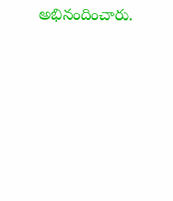అభినందించారు.